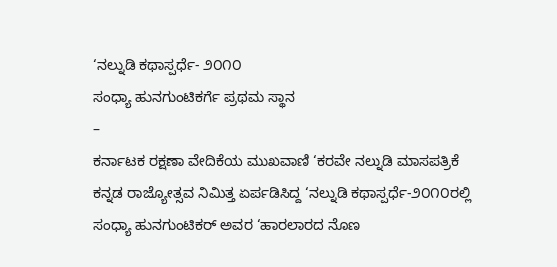‘ನಲ್ನುಡಿ ಕಥಾಸ್ಪರ್ಧೆ- ೨೦೧೦
ಸಂಧ್ಯಾ ಹುನಗುಂಟಿಕರ್ಗೆ ಪ್ರಥಮ ಸ್ಥಾನ
–
ಕರ್ನಾಟಕ ರಕ್ಷಣಾ ವೇದಿಕೆಯ ಮುಖವಾಣಿ ‘ಕರವೇ ನಲ್ನುಡಿ ಮಾಸಪತ್ರಿಕೆ ಕನ್ನಡ ರಾಜ್ಯೋತ್ಸವ ನಿಮಿತ್ತ ಏರ್ಪಡಿಸಿದ್ದ ‘ನಲ್ನುಡಿ ಕಥಾಸ್ಪರ್ಧೆ-೨೦೧೦ರಲ್ಲಿ ಸಂಧ್ಯಾ ಹುನಗುಂಟಿಕರ್ ಅವರ ‘ಹಾರಲಾರದ ನೊಣ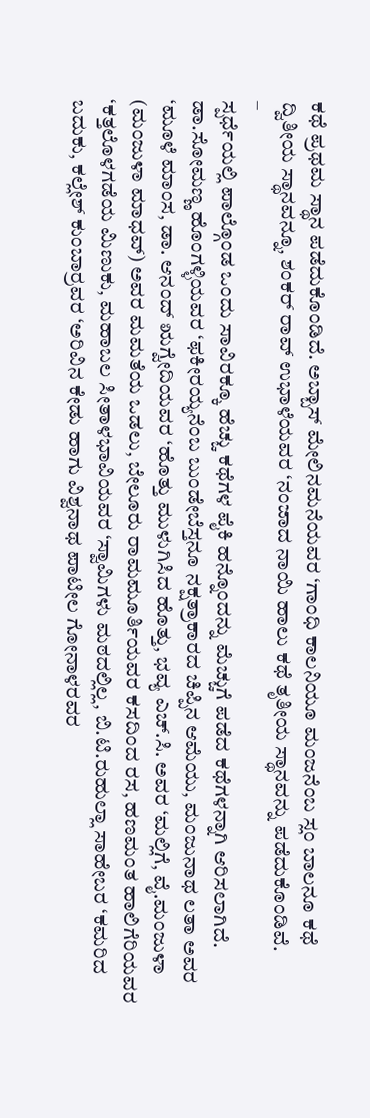ಕಥೆ ಪ್ರಥಮ ಸ್ಥಾನ ಪಡೆದುಕೊಂಡಿದೆ. ಅಬ್ಬಾಸ್ ಮೇಲಿನಮನೆಯವರ ‘ಗಾಂಧಿ ಕಾಲನಿಯೂ ಮಂಜನೆಂಬ ಸ್ಲಂ ಬಾಲನೂ ಕಥೆ ದ್ವಿತೀಯ ಸ್ಥಾನವನ್ನೂ, ಶಂಕರ್ ರಾವ್ ಉಭಾಳೆಯವರ ‘ನಂಜಾದ ನಾಯಿ ಹಾಲು ಕಥೆ ತೃತೀಯ ಸ್ಥಾನವನ್ನು ಪಡೆದುಕೊಂಡಿವೆ.
–
ಸ್ಪರ್ಧೆಯಲ್ಲಿ ಪಾಲ್ಗೊಂಡ ಒಂದು ಸಾವಿರಕ್ಕೂ ಹೆಚ್ಚು ಕಥೆಗಳ ಪೈಕಿ ಹನ್ನೊಂದನ್ನು ಮೆಚ್ಚುಗೆ ಪಡೆದ ಕಥೆಗಳನ್ನಾಗಿ ಆರಿಸಲಾಗಿದೆ. ಡಾ.ಸೋಮಣ್ಣ ಹೊಂಗಳ್ಳಿಯವರ ‘ಫಕೀರಯ್ಯನೆಂಬ ಬುಂಡೇಬೆಸ್ತನೂ ನಕ್ಷತ್ರಾಕಾರದ ಚಿಪ್ಪಿನ ಆಮೆಯು, ಮಂಜುನಾಥ ಲತಾ ಅವರ ‘ಮೂಳೆ ಮಾಂಸ, ಡಾ. ಆನಂದ್ ಋಗ್ವೇದಿಯವರ ‘ಹೊತ್ತು ಮುಳುಗಿಸಿದ ಹೊತ್ತು, ಭವ್ಯ ಎಚ್.ಸಿ. ಅವರ ‘ಮಲ್ಲಿಗೆ, ವೈ.ಮಂಜುಳಾ (ಮಂಜುಳಾ ಮಾಧವ್) ಅವರ ಮಮತೆಯ ಒಡಲು, ಬೇಲೂರು ರಾಮಮೂರ್ತಿಯವರ ಕಸದಿಂದ ರಸ, ಹಣಮಂತ ಹಾಲಿಗೆರಿಯವರ ‘ಕತ್ತಲೊಳಗಡೆಯ ಮಿಣುಕು, ಮಹಾಬಲ ಸೀತಾಳಭಾವಿಯವರ ‘ಸ್ವಾಮಿಗಳು ಮಠದಲ್ಲಿಲ್ಲ, ಬಿ.ಟಿ.ರುಹುಲ್ಲಾ ಸಾಹೇಬರ ‘ಕಮರಿದ ಬದುಕು, ಕಲ್ಲೇಶ್ ಕುಂಬಾರ್ರವರ ‘ಅರಿವಿನ ಕೇಡು ಹಾಗು ವಿಶ್ವನಾಥ ಪಾಟೀಲ ಗೋನಾಳರವರ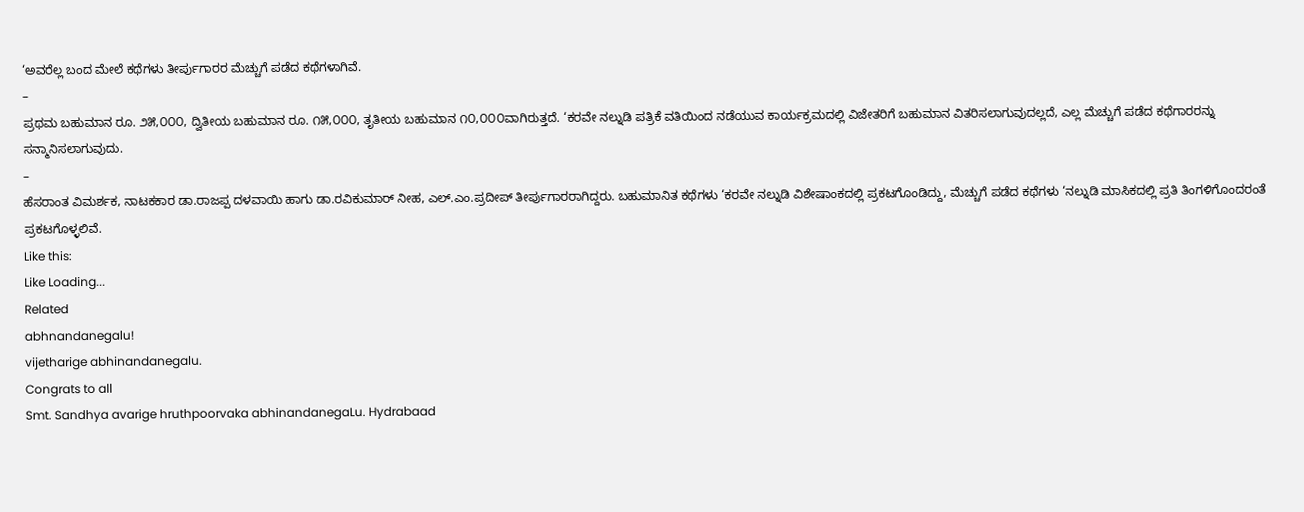‘ಅವರೆಲ್ಲ ಬಂದ ಮೇಲೆ ಕಥೆಗಳು ತೀರ್ಪುಗಾರರ ಮೆಚ್ಚುಗೆ ಪಡೆದ ಕಥೆಗಳಾಗಿವೆ.
–
ಪ್ರಥಮ ಬಹುಮಾನ ರೂ. ೨೫,೦೦೦, ದ್ವಿತೀಯ ಬಹುಮಾನ ರೂ. ೧೫,೦೦೦, ತೃತೀಯ ಬಹುಮಾನ ೧೦,೦೦೦ವಾಗಿರುತ್ತದೆ. ‘ಕರವೇ ನಲ್ನುಡಿ ಪತ್ರಿಕೆ ವತಿಯಿಂದ ನಡೆಯುವ ಕಾರ್ಯಕ್ರಮದಲ್ಲಿ ವಿಜೇತರಿಗೆ ಬಹುಮಾನ ವಿತರಿಸಲಾಗುವುದಲ್ಲದೆ, ಎಲ್ಲ ಮೆಚ್ಚುಗೆ ಪಡೆದ ಕಥೆಗಾರರನ್ನು ಸನ್ಮಾನಿಸಲಾಗುವುದು.
–
ಹೆಸರಾಂತ ವಿಮರ್ಶಕ, ನಾಟಕಕಾರ ಡಾ.ರಾಜಪ್ಪ ದಳವಾಯಿ ಹಾಗು ಡಾ.ರವಿಕುಮಾರ್ ನೀಹ, ಎಲ್.ಎಂ.ಪ್ರದೀಪ್ ತೀರ್ಪುಗಾರರಾಗಿದ್ದರು. ಬಹುಮಾನಿತ ಕಥೆಗಳು ‘ಕರವೇ ನಲ್ನುಡಿ ವಿಶೇಷಾಂಕದಲ್ಲಿ ಪ್ರಕಟಗೊಂಡಿದ್ದು, ಮೆಚ್ಚುಗೆ ಪಡೆದ ಕಥೆಗಳು ‘ನಲ್ನುಡಿ ಮಾಸಿಕದಲ್ಲಿ ಪ್ರತಿ ತಿಂಗಳಿಗೊಂದರಂತೆ ಪ್ರಕಟಗೊಳ್ಳಲಿವೆ.
Like this:
Like Loading...
Related
abhnandanegalu!
vijetharige abhinandanegalu.
Congrats to all
Smt. Sandhya avarige hruthpoorvaka abhinandanegaLu. Hydrabaad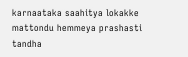karnaataka saahitya lokakke mattondu hemmeya prashasti tandha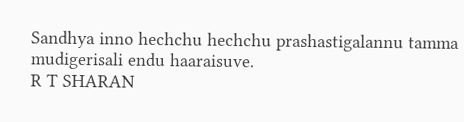Sandhya inno hechchu hechchu prashastigalannu tamma mudigerisali endu haaraisuve.
R T SHARAN